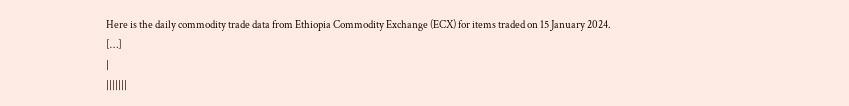Here is the daily commodity trade data from Ethiopia Commodity Exchange (ECX) for items traded on 15 January 2024.
[…]
|
|||||||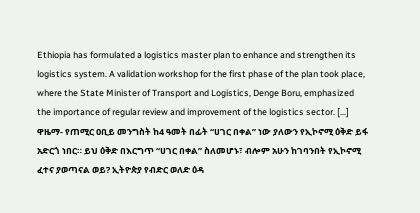Ethiopia has formulated a logistics master plan to enhance and strengthen its logistics system. A validation workshop for the first phase of the plan took place, where the State Minister of Transport and Logistics, Denge Boru, emphasized the importance of regular review and improvement of the logistics sector. […] ዋዜማ- የጠሚር ዐቢይ መንግስት ከ4 ዓመት በፊት “ሀገር በቀል” ነው ያለውን የኢኮኖሚ ዕቅድ ይፋ አድርጎ ነበር። ይህ ዕቅድ በእርግጥ “ሀገር በቀል” ስለመሆኑ፣ ብሎም አሁን ከገባንበት የኢኮኖሚ ፈተና ያወጣናል ወይ? ኢትዮጵያ የብድር ወለድ ዕዳ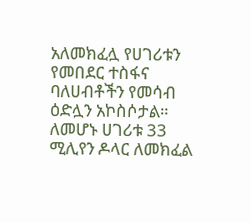አለመክፈሏ የሀገሪቱን የመበደር ተስፋና ባለሀብቶችን የመሳብ ዕድሏን አኮስሶታል። ለመሆኑ ሀገሪቱ 33 ሚሊየን ዶላር ለመክፈል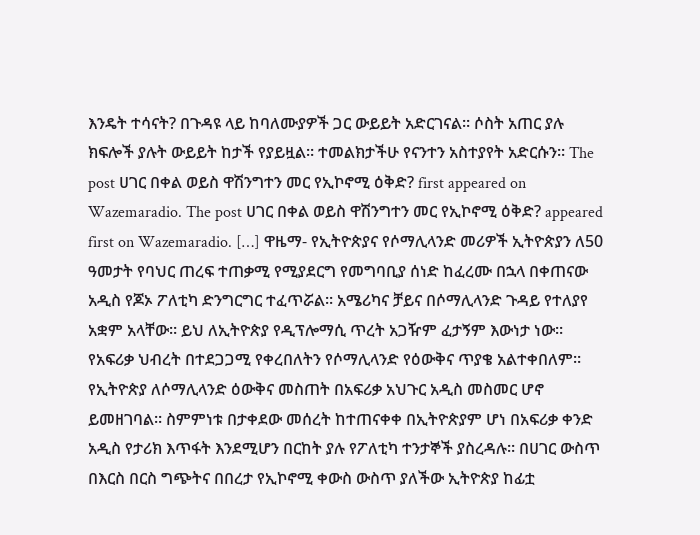እንዴት ተሳናት? በጉዳዩ ላይ ከባለሙያዎች ጋር ውይይት አድርገናል። ሶስት አጠር ያሉ ክፍሎች ያሉት ውይይት ከታች የያይዟል። ተመልክታችሁ የናንተን አስተያየት አድርሱን። The post ሀገር በቀል ወይስ ዋሽንግተን መር የኢኮኖሚ ዕቅድ? first appeared on Wazemaradio. The post ሀገር በቀል ወይስ ዋሽንግተን መር የኢኮኖሚ ዕቅድ? appeared first on Wazemaradio. […] ዋዜማ- የኢትዮጵያና የሶማሊላንድ መሪዎች ኢትዮጵያን ለ50 ዓመታት የባህር ጠረፍ ተጠቃሚ የሚያደርግ የመግባቢያ ሰነድ ከፈረሙ በኋላ በቀጠናው አዲስ የጆኦ ፖለቲካ ድንግርግር ተፈጥሯል። አሜሪካና ቻይና በሶማሊላንድ ጉዳይ የተለያየ አቋም አላቸው። ይህ ለኢትዮጵያ የዲፕሎማሲ ጥረት አጋዥም ፈታኝም እውነታ ነው። የአፍሪቃ ህብረት በተደጋጋሚ የቀረበለትን የሶማሊላንድ የዕውቅና ጥያቄ አልተቀበለም። የኢትዮጵያ ለሶማሊላንድ ዕውቅና መስጠት በአፍሪቃ አህጉር አዲስ መስመር ሆኖ ይመዘገባል። ስምምነቱ በታቀደው መሰረት ከተጠናቀቀ በኢትዮጵያም ሆነ በአፍሪቃ ቀንድ አዲስ የታሪክ እጥፋት እንደሚሆን በርከት ያሉ የፖለቲካ ተንታኞች ያስረዳሉ። በሀገር ውስጥ በእርስ በርስ ግጭትና በበረታ የኢኮኖሚ ቀውስ ውስጥ ያለችው ኢትዮጵያ ከፊቷ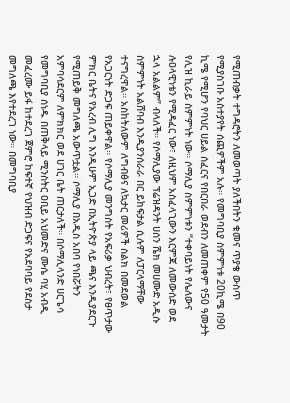የሚጠብቃት ተግዳሮትን ለመወጣት ያለችበትን ቁመና ጥያቄ ውስጥ የሚያስገቡ አስተያየት ሰጪዎችም አሉ። የመግባቢያ ስምምነቱ 20ኪሜ በ90 ኪሜ የሚሆን የባህር ሀይል ሰፈርና የበርበራ ወደብን ለመጠቀም የ50 ዓመታት የሊዝ ኪራይ ስምምነት ነው። ሶማሊያ ስምምነቱን “ተቀባይነት የሌለውና ሉዐላዊነቴን የሚዳፈር ነው፣ ለዚህም አስፈላጊውን እርምጃ ለመውሰድ ወደ ኋላ አልልም” ብላለች። የሶማሊያው ፕሬዝዳንት ሀሰን ሼክ መሀሙድ አዲሱ ስምምነት አልሸባብ እንዲያንሰራራ በር ይከፍታል ሲሉም ለፓርላማቸው ተናግረዋል። አስከትለውም ለግብፅና ለኳታር መሪዎች ስልክ በመደወል የአጋርነት ድጋፍ ጠይቀዋል። የሶማሊያ መንግስት የአፍሪቃ ህብረት፣ የፀጥታው ምክር ቤትና የአረብ ሊግ እንዲሁም ኢጋድ በኢትዮጵያ ላይ ጫና እንዲያደርጉ የሚጠይቅ መግለጫ አውጥቷል። ሶማሊያ በአዲስ አበባ የነበሯትን አምባሳደርም ለምክክር ወደ ሀገር ቤት ጠርታለች። በሶማሊላንድ ሀርጌሳ የመግባቢያ ሰነዱ በጠቅላይ ሚንስትር ዐቢይ አህመድና ሙሴ ባሂ አብዲ መፈረሙ ይፋ ከተደረገ ጀምሮ ከፍተኛ የህዝብ ድጋፍና የአደባባይ የደስታ መግለጫ እየተደረገ ነው። በመግባቢያ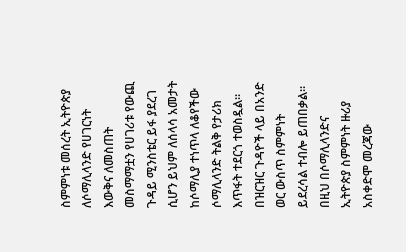ስምምነቱ መሰረት ኢትዮጵያ ለሶማሊላንድ የሀገርነት እውቅና ለመስጠት መስማማቷን የሀገሪቱ የውጪ ጉዳይ ሚንስቴር ይፋ ያደረገ ሲሆን ይህም ለሰላሳ አመታት ከሶማሊያ ተነጥላ ለቆየችው ሶማሊላንድ ትልቅ የታሪክ እጥፋት ተደርጎ ተወስዷል። በዝርዝር ጉዳዮች ላይ በአንድ ወር ውስጥ ስምምነት ይደረሳል ተብሎ ይጠበቃል። በዚህ በሶማሊላንድና ኢትዮጵያ ስምምነት ዙሪያ አስቀድሞ መረጃው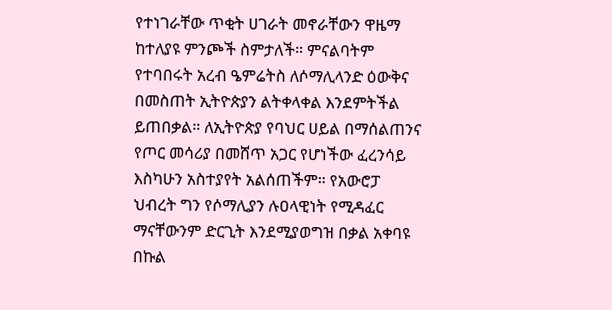የተነገራቸው ጥቂት ሀገራት መኖራቸውን ዋዜማ ከተለያዩ ምንጮች ስምታለች። ምናልባትም የተባበሩት አረብ ዔምሬትስ ለሶማሊላንድ ዕውቅና በመስጠት ኢትዮጵያን ልትቀላቀል እንደምትችል ይጠበቃል። ለኢትዮጵያ የባህር ሀይል በማሰልጠንና የጦር መሳሪያ በመሸጥ አጋር የሆነችው ፈረንሳይ እስካሁን አስተያየት አልሰጠችም። የአውሮፓ ህብረት ግን የሶማሊያን ሉዐላዊነት የሚዳፈር ማናቸውንም ድርጊት እንደሚያወግዝ በቃል አቀባዩ በኩል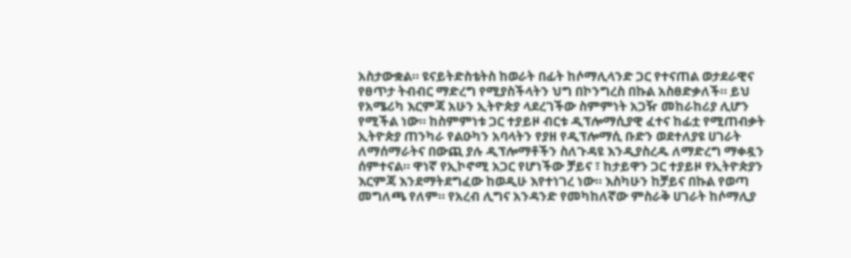አስታውቋል። ዩናይትድስቴትስ ከወራት በፊት ከሶማሊላንድ ጋር የተናጠል ወታደራዊና የፀጥታ ትብብር ማድረግ የሚያስችላትን ህግ በኮንግረስ በኩል አስፀድቃለች። ይህ የአሜሪካ እርምጃ አሁን ኢትዮጵያ ላደረገችው ስምምነት አጋዥ መከራከሪያ ሊሆን የሚችል ነው። ከስምምነቱ ጋር ተያይዞ ብርቱ ዲፕሎማሲያዊ ፈተና ከፊቷ የሚጠብቃት ኢትዮጵያ ጠንካራ የልዑካን አባላትን የያዘ የዲፕሎማሲ ቡድን ወደተለያዩ ሀገራት ለማሰማራትና በውጪ ያሉ ዲፕሎማቶችን ስለጉዳዩ እንዲያስረዱ ለማድረግ ማቀዷን ሰምተናል። ዋነኛ የኢኮኖሚ አጋር የሆነችው ቻይና ፣ ከታይዋን ጋር ተያይዞ የኢትዮጵያን እርምጃ እንደማትደግፈው ከወዲሁ እየተነገረ ነው። እስካሁን ከቻይና በኩል የወጣ መግለጫ የለም። የአረብ ሊግና አንዳንድ የመካከለኛው ምስራቅ ሀገራት ከሶማሊያ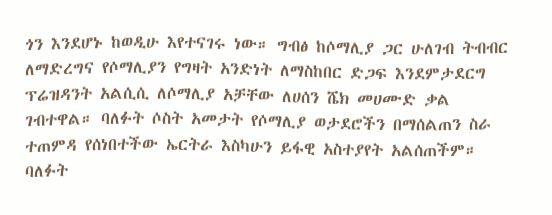ጎን እንደሆኑ ከወዲሁ እየተናገሩ ነው። ግብፅ ከሶማሊያ ጋር ሁለገብ ትብብር ለማድረግና የሶማሊያን የግዛት አንድነት ለማስከበር ድጋፍ እንደምታደርግ ፕሬዝዳንት አልሲሲ ለሶማሊያ አቻቸው ለሀሰን ሼክ መሀሙድ ቃል ገብተዋል። ባለፉት ሶስት አመታት የሶማሊያ ወታደሮችን በማሰልጠን ስራ ተጠምዳ የሰነበተችው ኤርትራ እስካሁን ይፋዊ አስተያየት አልሰጠችም። ባለፉት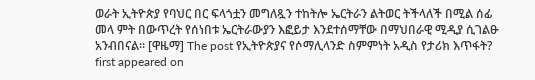ወራት ኢትዮጵያ የባህር በር ፍላጎቷን መግለጿን ተከትሎ ኤርትራን ልትወር ትችላለች በሚል ሰፊ መላ ምት በውጥረት የሰነበቱ ኤርትራውያን እፎይታ እንደተሰማቸው በማህበራዊ ሚዲያ ሲገልፁ አንብበናል። [ዋዜማ] The post የኢትዮጵያና የሶማሊላንድ ስምምነት አዲስ የታሪክ እጥፋት? first appeared on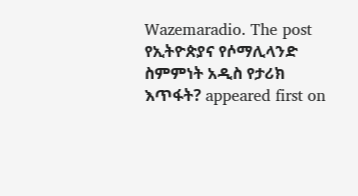Wazemaradio. The post የኢትዮጵያና የሶማሊላንድ ስምምነት አዲስ የታሪክ እጥፋት? appeared first on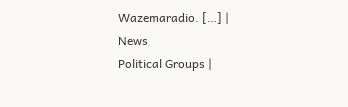Wazemaradio. […] |
News
Political Groups |